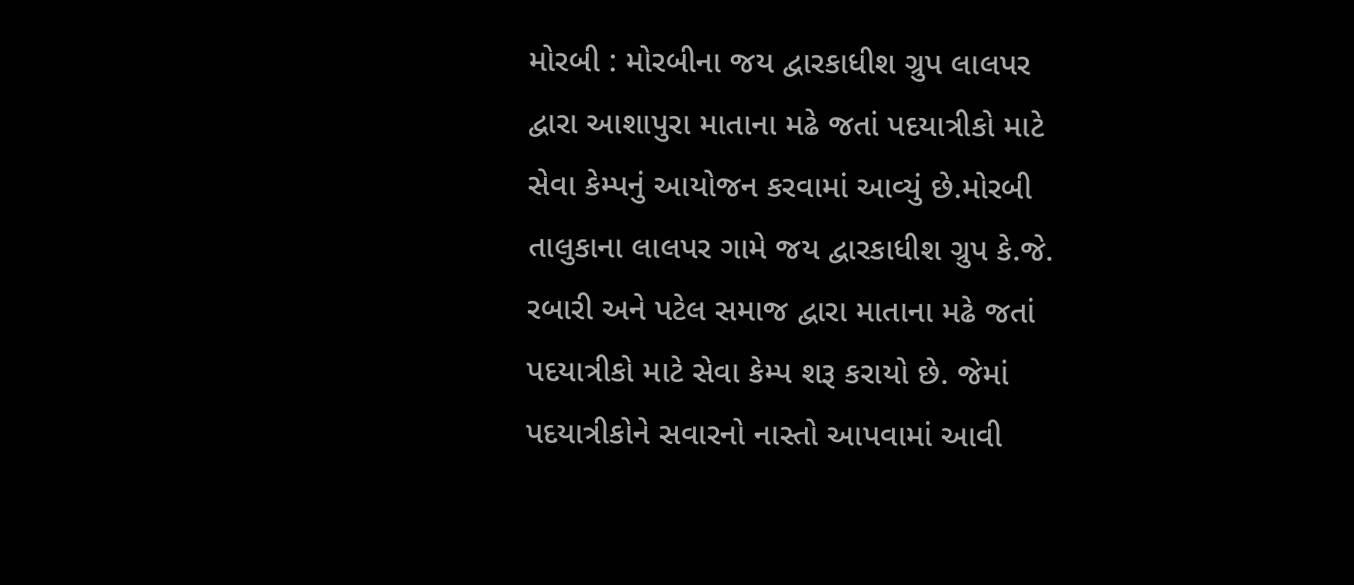મોરબી : મોરબીના જય દ્વારકાધીશ ગ્રુપ લાલપર દ્વારા આશાપુરા માતાના મઢે જતાં પદયાત્રીકો માટે સેવા કેમ્પનું આયોજન કરવામાં આવ્યું છે.મોરબી તાલુકાના લાલપર ગામે જય દ્વારકાધીશ ગ્રુપ કે.જે. રબારી અને પટેલ સમાજ દ્વારા માતાના મઢે જતાં પદયાત્રીકો માટે સેવા કેમ્પ શરૂ કરાયો છે. જેમાં પદયાત્રીકોને સવારનો નાસ્તો આપવામાં આવી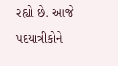રહ્યો છે. આજે પદયાત્રીકોને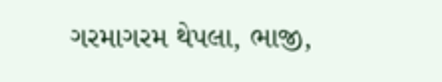ગરમાગરમ થેપલા, ભાજી,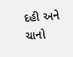દહી અને ચાનો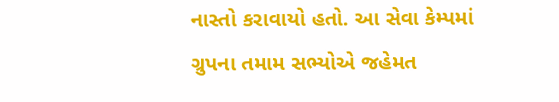નાસ્તો કરાવાયો હતો. આ સેવા કેમ્પમાં ગ્રુપના તમામ સભ્યોએ જહેમત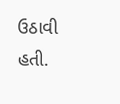ઉઠાવી હતી.